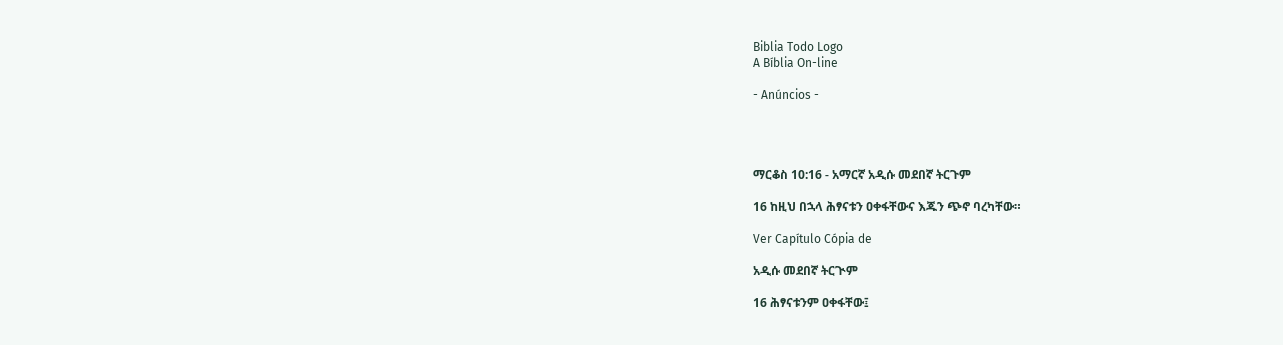Biblia Todo Logo
A Bíblia On-line

- Anúncios -




ማርቆስ 10:16 - አማርኛ አዲሱ መደበኛ ትርጉም

16 ከዚህ በኋላ ሕፃናቱን ዐቀፋቸውና እጁን ጭኖ ባረካቸው።

Ver Capítulo Cópia de

አዲሱ መደበኛ ትርጒም

16 ሕፃናቱንም ዐቀፋቸው፤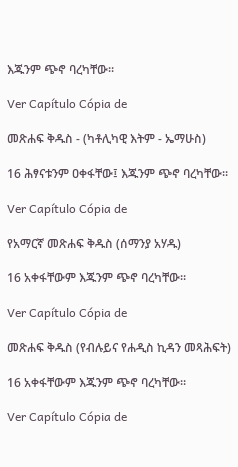እጁንም ጭኖ ባረካቸው።

Ver Capítulo Cópia de

መጽሐፍ ቅዱስ - (ካቶሊካዊ እትም - ኤማሁስ)

16 ሕፃናቱንም ዐቀፋቸው፤ እጁንም ጭኖ ባረካቸው።

Ver Capítulo Cópia de

የአማርኛ መጽሐፍ ቅዱስ (ሰማንያ አሃዱ)

16 አቀፋቸውም እጁንም ጭኖ ባረካቸው።

Ver Capítulo Cópia de

መጽሐፍ ቅዱስ (የብሉይና የሐዲስ ኪዳን መጻሕፍት)

16 አቀፋቸውም እጁንም ጭኖ ባረካቸው።

Ver Capítulo Cópia de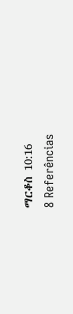ማርቆስ 10:16
8 Referências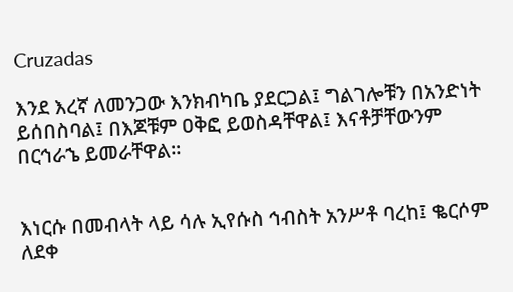Cruzadas

እንደ እረኛ ለመንጋው እንክብካቤ ያደርጋል፤ ግልገሎቹን በአንድነት ይሰበስባል፤ በእጆቹም ዐቅፎ ይወስዳቸዋል፤ እናቶቻቸውንም በርኅራኄ ይመራቸዋል።


እነርሱ በመብላት ላይ ሳሉ ኢየሱስ ኅብስት አንሥቶ ባረከ፤ ቈርሶም ለደቀ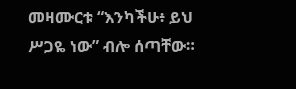መዛሙርቱ “እንካችሁ፥ ይህ ሥጋዬ ነው” ብሎ ሰጣቸው።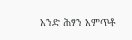አንድ ሕፃን አምጥቶ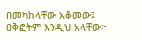በመካከላቸው አቆመው፤ ዐቅፎትም እንዲህ አላቸው፦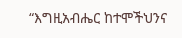“እግዚአብሔር ከተሞችህንና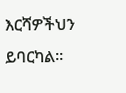እርሻዎችህን ይባርካል።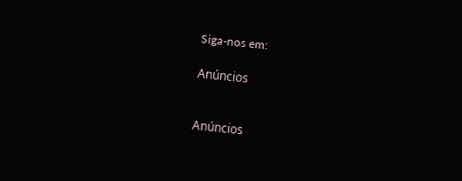Siga-nos em:

Anúncios


Anúncios